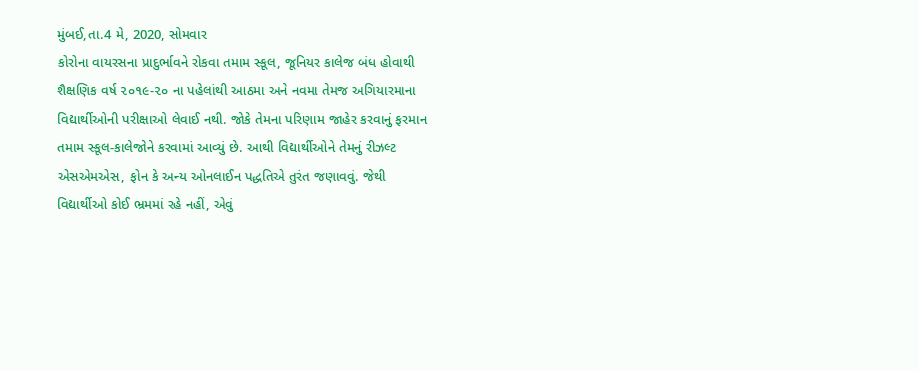મુંબઈ,તા.4 મે, 2020, સોમવાર
કોરોના વાયરસના પ્રાદુર્ભાવને રોકવા તમામ સ્કૂલ, જૂનિયર કાલેજ બંધ હોવાથી શૈક્ષણિક વર્ષ ૨૦૧૯-૨૦ ના પહેલાંથી આઠમા અને નવમા તેમજ અગિયારમાના વિદ્યાર્થીઓની પરીક્ષાઓ લેવાઈ નથી. જોકે તેમના પરિણામ જાહેર કરવાનું ફરમાન તમામ સ્કૂલ-કાલેજોને કરવામાં આવ્યું છે. આથી વિદ્યાર્થીઓને તેમનું રીઝલ્ટ એસએમએસ, ફોન કે અન્ય ઓનલાઈન પદ્ધતિએ તુરંત જણાવવું. જેથી વિદ્યાર્થીઓ કોઈ ભ્રમમાં રહે નહીં, એવું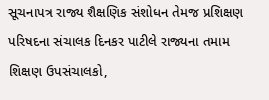સૂચનાપત્ર રાજ્ય શૈક્ષણિક સંશોધન તેમજ પ્રશિક્ષણ પરિષદના સંચાલક દિનકર પાટીલે રાજ્યના તમામ શિક્ષણ ઉપસંચાલકો,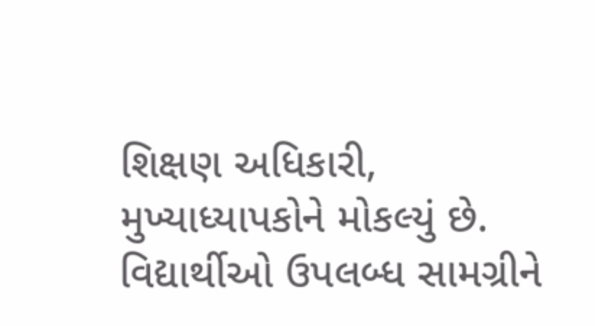શિક્ષણ અધિકારી, મુખ્યાધ્યાપકોને મોકલ્યું છે.
વિદ્યાર્થીઓ ઉપલબ્ધ સામગ્રીને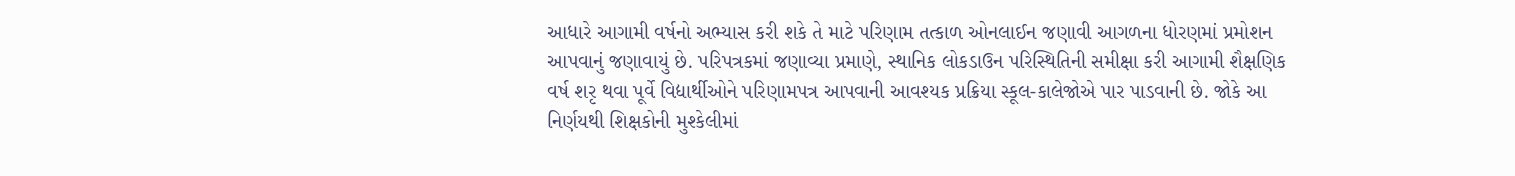આધારે આગામી વર્ષનો અભ્યાસ કરી શકે તે માટે પરિણામ તત્કાળ ઓનલાઈન જણાવી આગળના ધોરણમાં પ્રમોશન આપવાનું જણાવાયું છે. પરિપત્રકમાં જણાવ્યા પ્રમાણે, સ્થાનિક લોકડાઉન પરિસ્થિતિની સમીક્ષા કરી આગામી શૈક્ષણિક વર્ષ શરૃ થવા પૂર્વે વિદ્યાર્થીઓને પરિણામપત્ર આપવાની આવશ્યક પ્રક્રિયા સ્કૂલ-કાલેજોએ પાર પાડવાની છે. જોકે આ નિર્ણયથી શિક્ષકોની મુશ્કેલીમાં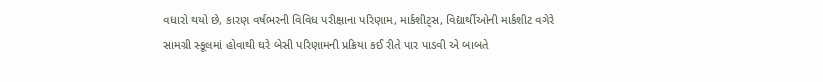વધારો થયો છે, કારણ વર્ષભરની વિવિધ પરીક્ષાના પરિણામ, માર્કશીટ્સ, વિદ્યાર્થીઓની માર્કશીટ વગેરે સામગ્રી સ્કૂલમાં હોવાથી ઘરે બેસી પરિણામની પ્રક્રિયા કઈ રીતે પાર પાડવી એ બાબતે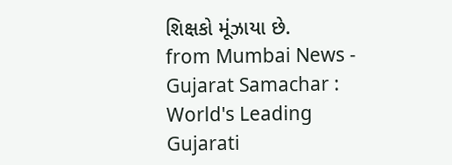શિક્ષકો મૂંઝાયા છે.
from Mumbai News - Gujarat Samachar : World's Leading Gujarati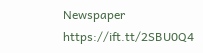Newspaper https://ift.tt/2SBU0Q4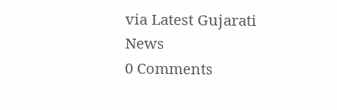via Latest Gujarati News
0 Comments